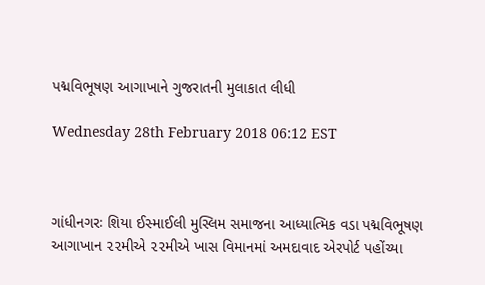પદ્મવિભૂષણ આગાખાને ગુજરાતની મુલાકાત લીધી

Wednesday 28th February 2018 06:12 EST



ગાંધીનગરઃ શિયા ઈસ્માઈલી મુસ્લિમ સમાજના આધ્યાત્મિક વડા પદ્મવિભૂષણ આગાખાન ૨૨મીએ ૨૨મીએ ખાસ વિમાનમાં અમદાવાદ એરપોર્ટ પહોંચ્યા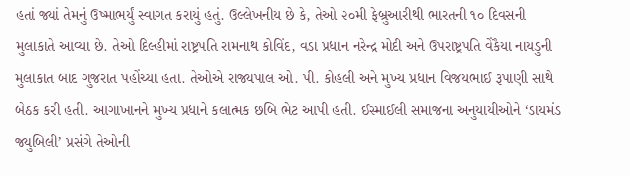હતાં જ્યાં તેમનું ઉષ્માભર્યું સ્વાગત કરાયું હતું. ઉલ્લેખનીય છે કે, તેઓ ૨૦મી ફેબ્રુઆરીથી ભારતની ૧૦ દિવસની મુલાકાતે આવ્યા છે. તેઓ દિલ્હીમાં રાષ્ટ્રપતિ રામનાથ કોવિંદ, વડા પ્રધાન નરેન્દ્ર મોદી અને ઉપરાષ્ટ્રપતિ વેંકૈયા નાયડુની મુલાકાત બાદ ગુજરાત પહોંચ્યા હતા. તેઓએ રાજ્યપાલ ઓ. પી. કોહલી અને મુખ્ય પ્રધાન વિજયભાઈ રૂપાણી સાથે બેઠક કરી હતી. આગાખાનને મુખ્ય પ્રધાને કલાત્મક છબિ ભેટ આપી હતી. ઈસ્માઈલી સમાજના અનુયાયીઓને ‘ડાયમંડ જ્યુબિલી’ પ્રસંગે તેઓની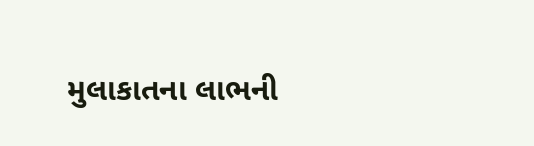મુલાકાતના લાભની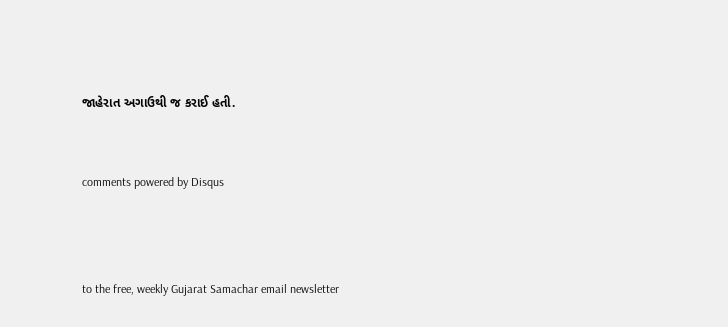જાહેરાત અગાઉથી જ કરાઈ હતી.


comments powered by Disqus



to the free, weekly Gujarat Samachar email newsletter